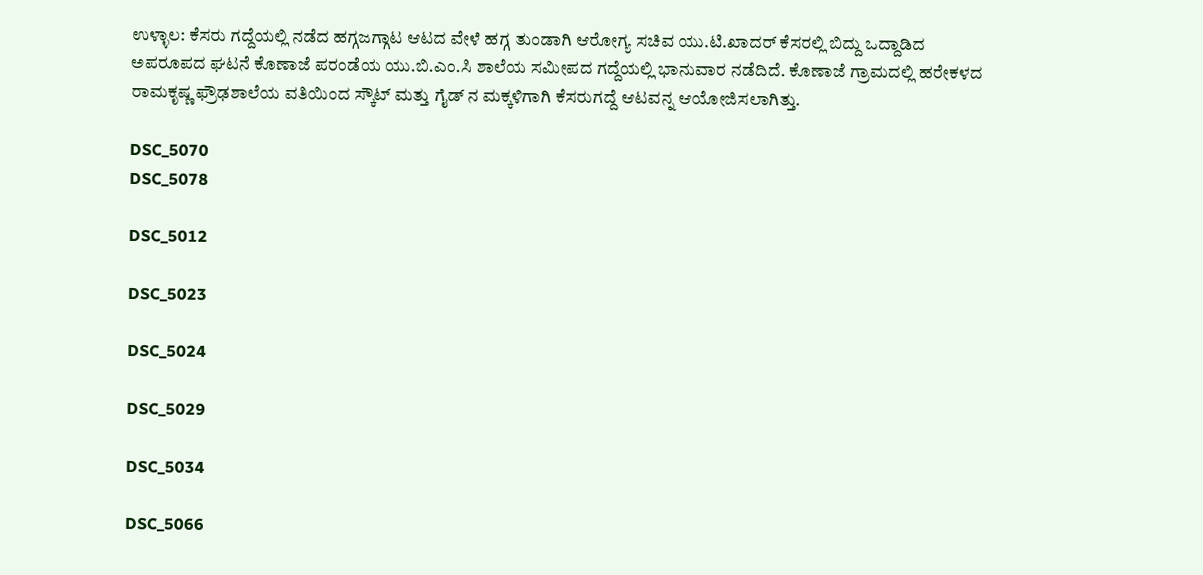ಉಳ್ಳಾಲ: ಕೆಸರು ಗದ್ದೆಯಲ್ಲಿ ನಡೆದ ಹಗ್ಗಜಗ್ಗಾಟ ಆಟದ ವೇಳೆ ಹಗ್ಗ ತುಂಡಾಗಿ ಆರೋಗ್ಯ ಸಚಿವ ಯು.ಟಿ.ಖಾದರ್ ಕೆಸರಲ್ಲಿ ಬಿದ್ದು ಒದ್ದಾಡಿದ ಅಪರೂಪದ ಘಟನೆ ಕೊಣಾಜೆ ಪರಂಡೆಯ ಯು.ಬಿ.ಎಂ.ಸಿ ಶಾಲೆಯ ಸಮೀಪದ ಗದ್ದೆಯಲ್ಲಿ ಭಾನುವಾರ ನಡೆದಿದೆ. ಕೊಣಾಜೆ ಗ್ರಾಮದಲ್ಲಿ ಹರೇಕಳದ ರಾಮಕೃಷ್ಣ ಫ್ರೌಢಶಾಲೆಯ ವತಿಯಿಂದ ಸ್ಕೌಟ್ ಮತ್ತು ಗೈಡ್ ನ ಮಕ್ಕಳಿಗಾಗಿ ಕೆಸರುಗದ್ದೆ ಆಟವನ್ನ ಆಯೋಜಿಸಲಾಗಿತ್ತು.

DSC_5070
DSC_5078

DSC_5012

DSC_5023

DSC_5024

DSC_5029

DSC_5034

DSC_5066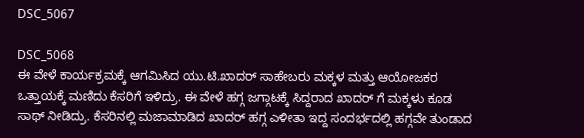DSC_5067

DSC_5068
ಈ ವೇಳೆ ಕಾರ್ಯಕ್ರಮಕ್ಕೆ ಆಗಮಿಸಿದ ಯು.ಟಿ.ಖಾದರ್ ಸಾಹೇಬರು ಮಕ್ಕಳ ಮತ್ತು ಆಯೋಜಕರ ಒತ್ತಾಯಕ್ಕೆ ಮಣಿದು ಕೆಸರಿಗೆ ಇಳಿದ್ರು. ಈ ವೇಳೆ ಹಗ್ಗ ಜಗ್ಗಾಟಕ್ಕೆ ಸಿದ್ದರಾದ ಖಾದರ್ ಗೆ ಮಕ್ಕಳು ಕೂಡ ಸಾಥ್ ನೀಡಿದ್ರು. ಕೆಸರಿನಲ್ಲಿ ಮಜಾಮಾಡಿದ ಖಾದರ್ ಹಗ್ಗ ಎಳೀತಾ ಇದ್ದ ಸಂದರ್ಭದಲ್ಲಿ ಹಗ್ಗವೇ ತುಂಡಾದ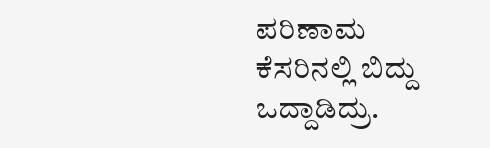ಪರಿಣಾಮ ಕೆಸರಿನಲ್ಲಿ ಬಿದ್ದು ಒದ್ದಾಡಿದ್ರು.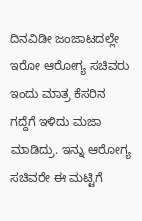ದಿನವಿಡೀ ಜಂಜಾಟದಲ್ಲೇ ಇರೋ ಆರೋಗ್ಯ ಸಚಿವರು ಇಂದು ಮಾತ್ರ ಕೆಸರಿನ ಗದ್ದೆಗೆ ಇಳಿದು ಮಜಾ ಮಾಡಿದ್ರು. ಇನ್ನು ಆರೋಗ್ಯ ಸಚಿವರೇ ಈ ಮಟ್ಟಿಗೆ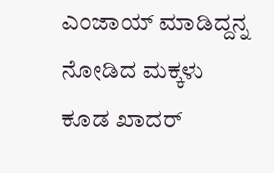ಎಂಜಾಯ್ ಮಾಡಿದ್ದನ್ನ ನೋಡಿದ ಮಕ್ಕಳು ಕೂಡ ಖಾದರ್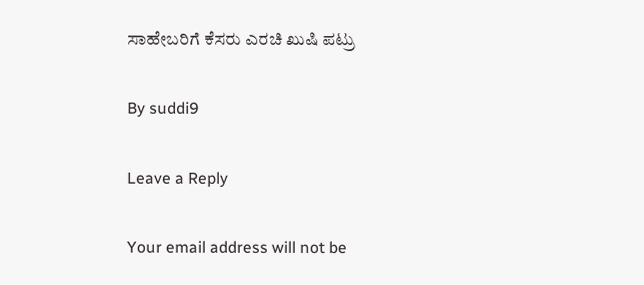ಸಾಹೇಬರಿಗೆ ಕೆಸರು ಎರಚಿ ಖುಷಿ ಪಟ್ರು

By suddi9

Leave a Reply

Your email address will not be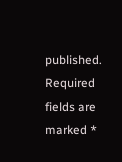published. Required fields are marked *